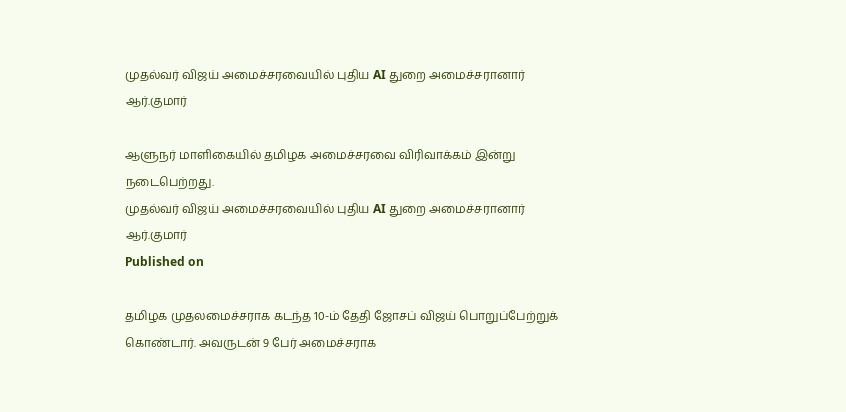முதல்வர் விஜய் அமைச்சரவையில் புதிய AI துறை அமைச்சரானார் ஆர்.குமார்

ஆளுநர் மாளிகையில் தமிழக அமைச்சரவை விரிவாக்கம் இன்று நடைபெற்றது.
முதல்வர் விஜய் அமைச்சரவையில் புதிய AI துறை அமைச்சரானார் ஆர்.குமார்
Published on

தமிழக முதலமைச்சராக கடந்த 10-ம் தேதி ஜோசப் விஜய் பொறுப்பேற்றுக் கொண்டார். அவருடன் 9 பேர் அமைச்சராக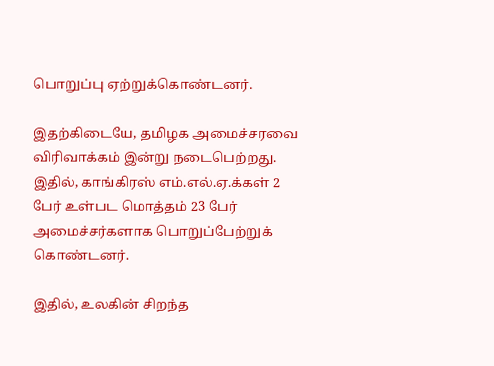பொறுப்பு ஏற்றுக்கொண்டனர்.

இதற்கிடையே, தமிழக அமைச்சரவை விரிவாக்கம் இன்று நடைபெற்றது. இதில், காங்கிரஸ் எம்.எல்.ஏ.க்கள் 2 பேர் உள்பட மொத்தம் 23 பேர் அமைச்சர்களாக பொறுப்பேற்றுக் கொண்டனர்.

இதில், உலகின் சிறந்த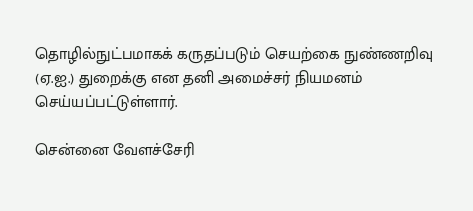தொழில்நுட்பமாகக் கருதப்படும் செயற்கை நுண்ணறிவு (ஏ.ஐ.) துறைக்கு என தனி அமைச்சர் நியமனம் செய்யப்பட்டுள்ளார்.

சென்னை வேளச்சேரி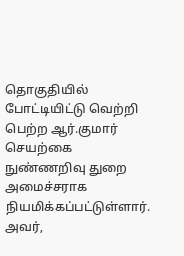தொகுதியில் போட்டியிட்டு வெற்றி பெற்ற ஆர்.குமார் செயற்கை நுண்ணறிவு துறை அமைச்சராக நியமிக்கப்பட்டுள்ளார். அவர்,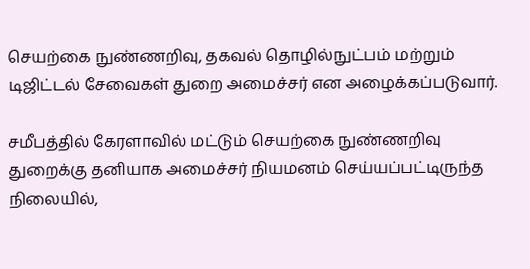செயற்கை நுண்ணறிவு, தகவல் தொழில்நுட்பம் மற்றும் டிஜிட்டல் சேவைகள் துறை அமைச்சர் என அழைக்கப்படுவார்.

சமீபத்தில் கேரளாவில் மட்டும் செயற்கை நுண்ணறிவு துறைக்கு தனியாக அமைச்சர் நியமனம் செய்யப்பட்டிருந்த நிலையில்,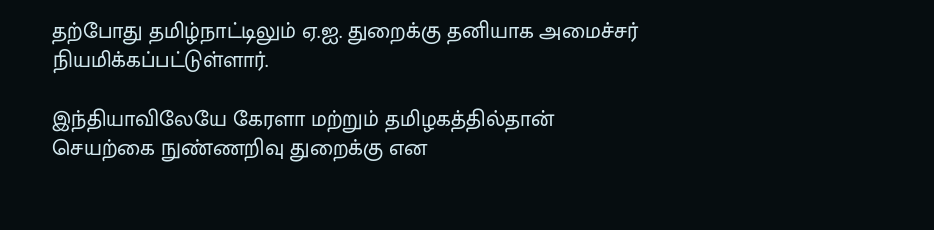தற்போது தமிழ்நாட்டிலும் ஏ.ஐ. துறைக்கு தனியாக அமைச்சர் நியமிக்கப்பட்டுள்ளார்.

இந்தியாவிலேயே கேரளா மற்றும் தமிழகத்தில்தான் செயற்கை நுண்ணறிவு துறைக்கு என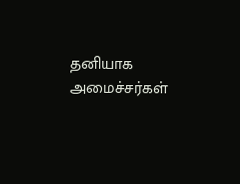தனியாக அமைச்சர்கள்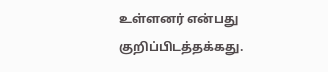உள்ளனர் என்பது குறிப்பிடத்தக்கது.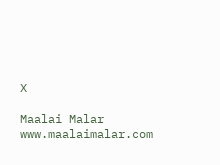X

Maalai Malar
www.maalaimalar.com